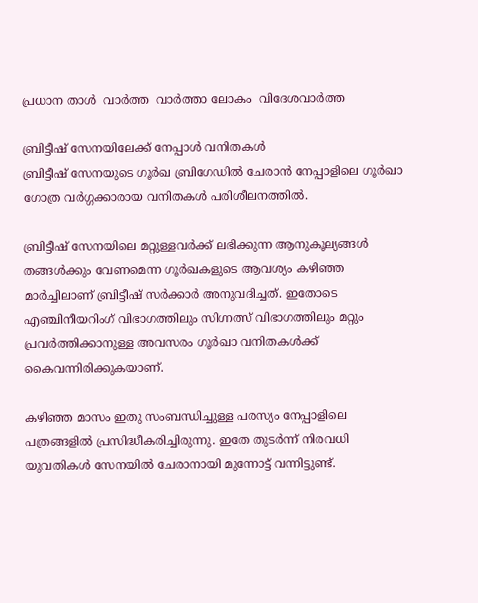പ്രധാന താള്‍  വാര്‍ത്ത  വാര്‍ത്താ ലോകം  വിദേശവാര്‍ത്ത

ബ്രിട്ടീഷ് സേനയിലേക്ക് നേപ്പാള്‍ വനിതകള്‍
ബ്രിട്ടീഷ് സേനയുടെ ഗൂര്‍ഖ ബ്രിഗേഡില്‍ ചേരാന്‍ നേപ്പാളിലെ ഗൂര്‍ഖാ ഗോത്ര വര്‍ഗ്ഗക്കാരായ വനിതകള്‍ പരിശീലനത്തില്‍.

ബ്രിട്ടീഷ് സേനയിലെ മറ്റുള്ളവര്‍ക്ക് ലഭിക്കുന്ന ആനുകൂല്യങ്ങള്‍ തങ്ങള്‍ക്കും വേണമെന്ന ഗൂര്‍ഖകളുടെ ആവശ്യം കഴിഞ്ഞ മാര്‍ച്ചിലാണ് ബ്രിട്ടീഷ് സര്‍ക്കാര്‍ അനുവദിച്ചത്. ഇതോടെ എഞ്ചിനീയറിംഗ് വിഭാഗത്തിലും സിഗ്നത്സ് വിഭാഗത്തിലും മറ്റും പ്രവര്‍ത്തിക്കാനുള്ള അവസരം ഗൂര്‍ഖാ വനിതകള്‍ക്ക് കൈവന്നിരിക്കുകയാണ്.

കഴിഞ്ഞ മാസം ഇതു സംബന്ധിച്ചുള്ള പരസ്യം നേപ്പാളിലെ പത്രങ്ങളില്‍ പ്രസിദ്ധീകരിച്ചിരുന്നു. ഇതേ തുടര്‍ന്ന് നിരവധി യുവതികള്‍ സേനയില്‍ ചേരാനായി മുന്നോട്ട് വന്നിട്ടുണ്ട്.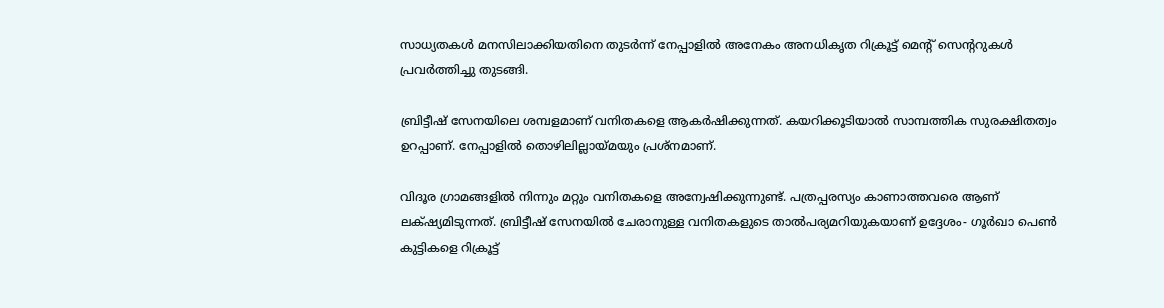സാധ്യതകള്‍ മനസിലാക്കിയതിനെ തുടര്‍ന്ന് നേപ്പാളില്‍ അനേകം അനധികൃത റിക്രൂട്ട് മെന്‍റ് സെന്‍ററുകള്‍ പ്രവര്‍ത്തിച്ചു തുടങ്ങി.

ബ്രിട്ടീഷ് സേനയിലെ ശമ്പളമാണ് വനിതകളെ ആകര്‍ഷിക്കുന്നത്. കയറിക്കൂടിയാല്‍ സാമ്പത്തിക സുരക്ഷിതത്വം ഉറപ്പാണ്. നേപ്പാളില്‍ തൊഴിലില്ലായ്മയും പ്രശ്നമാണ്.

വിദൂര ഗ്രാമങ്ങളില്‍ നിന്നും മറ്റും വനിതകളെ അന്വേഷിക്കുന്നുണ്ട്. പത്രപ്പരസ്യം കാണാത്തവരെ ആണ് ലക്‍ഷ്യമിടുന്നത്. ബ്രിട്ടീഷ് സേനയില്‍ ചേരാനുള്ള വനിതകളുടെ താല്‍‌പര്യമറിയുകയാണ് ഉദ്ദേശം- ഗൂര്‍ഖാ പെണ്‍ കുട്ടികളെ റിക്രൂട്ട്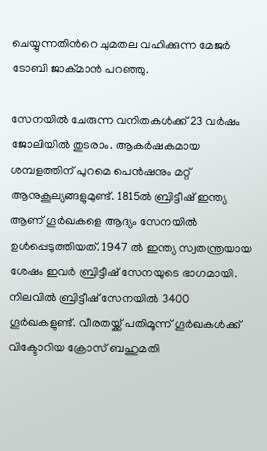ചെയ്യുന്നതിന്‍റെ ചുമതല വഹിക്കുന്ന മേജര്‍ ടോബി ജാക്മാന്‍ പറഞ്ഞു.

സേനയില്‍ ചേരുന്ന വനിതകള്‍ക്ക് 23 വര്‍ഷം ജോലിയില്‍ തുടരാം. ആകര്‍ഷകമായ ശമ്പളത്തിന് പുറമെ പെന്‍ഷനും മറ്റ് ആനുകൂല്യങ്ങളുമുണ്ട്. 1815ല്‍ ബ്രിട്ടീഷ് ഇന്ത്യ ആണ് ഗൂര്‍ഖകളെ ആദ്യം സേനയില്‍ ഉള്‍പ്പെടുത്തിയത്. 1947 ല്‍ ഇന്ത്യ സ്വതന്ത്രയായ ശേഷം ഇവര്‍ ബ്രിട്ടീഷ് സേനയുടെ ഭാഗമായി. നിലവില്‍ ബ്രിട്ടീഷ് സേനയില്‍ 3400 ഗൂര്‍ഖകളുണ്ട്. വീരതയ്ക്ക് പതിമൂന്ന് ഗൂര്‍ഖകള്‍ക്ക് വിക്ടോറിയ ക്രോസ് ബഹുമതി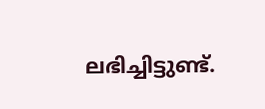ലഭിച്ചിട്ടുണ്ട്.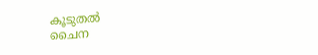കൂടുതല്‍
ചൈന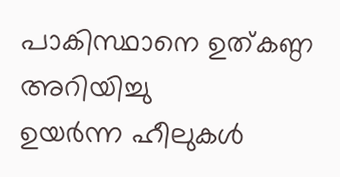പാകിസ്ഥാനെ ഉത്കണ്ഠ അറിയിച്ചു
ഉയര്‍ന്ന ഹീലുകള്‍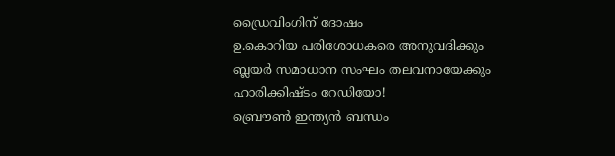ഡ്രൈവിംഗിന് ദോഷം
ഉ.കൊറിയ പരിശോധകരെ അനുവദിക്കും
ബ്ലയര്‍ സമാധാന സംഘം തലവനായേക്കും
ഹാരിക്കിഷ്ടം റേഡിയോ!
ബ്രൌണ്‍ ഇന്ത്യന്‍ ബന്ധം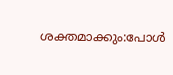ശക്തമാക്കും:പോള്‍